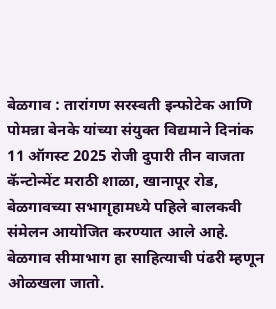बेळगाव : तारांगण सरस्वती इन्फोटेक आणि पोमन्ना बेनके यांच्या संयुक्त विद्यमाने दिनांक 11 ऑगस्ट 2025 रोजी दुपारी तीन वाजता कॅन्टोन्मेंट मराठी शाळा, खानापूर रोड, बेळगावच्या सभागृहामध्ये पहिले बालकवी संमेलन आयोजित करण्यात आले आहे. बेळगाव सीमाभाग हा साहित्याची पंढरी म्हणून ओळखला जातो.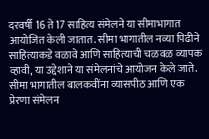दरवर्षी 16 ते 17 साहित्य संमेलने या सीमाभागात आयोजित केली जातात. सीमा भागातील नव्या पिढीने साहित्याकडे वळावे आणि साहित्याची चळवळ व्यापक व्हावी, या उद्देशाने या संमेलनांचे आयोजन केले जाते. सीमा भागातील बालकवींना व्यासपीठ आणि एक प्रेरणा संमेलन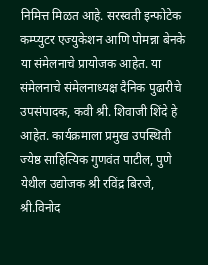निमित्त मिळत आहे. सरस्वती इन्फोटेक कम्प्युटर एज्युकेशन आणि पोमन्ना बेनके या संमेलनाचे प्रायोजक आहेत. या संमेलनाचे संमेलनाध्यक्ष दैनिक पुढारीचे उपसंपादक, कवी श्री. शिवाजी शिंदे हे आहेत. कार्यक्रमाला प्रमुख उपस्थिती ज्येष्ठ साहित्यिक गुणवंत पाटील, पुणे येथील उद्योजक श्री रविंद्र बिरजे, श्री.विनोद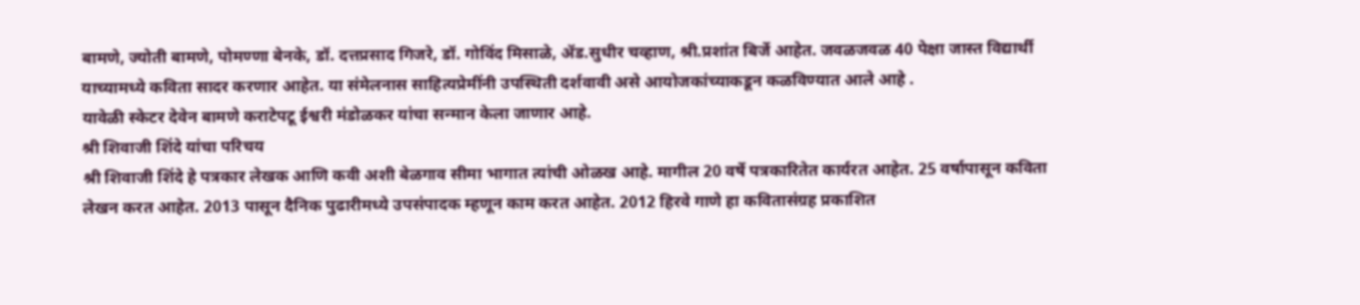बामणे, ज्योती बामणे, पोमण्णा बेनके, डॉ. दत्तप्रसाद गिजरे, डॉ. गोविंद मिसाळे, ॲड.सुधीर चव्हाण, श्री.प्रशांत बिर्जे आहेत. जवळजवळ 40 पेक्षा जास्त विद्यार्थी याच्यामध्ये कविता सादर करणार आहेत. या संमेलनास साहित्यप्रेमींनी उपस्थिती दर्शवावी असे आयोजकांच्याकडून कळविण्यात आले आहे .
यावेळी स्केटर देवेन बामणे कराटेपटू ईश्वरी मंडोळकर यांचा सन्मान केला जाणार आहे.
श्री शिवाजी शिंदे यांचा परिचय
श्री शिवाजी शिंदे हे पत्रकार लेखक आणि कवी अशी बेळगाव सीमा भागात त्यांची ओळख आहे. मागील 20 वर्षे पत्रकारितेत कार्यरत आहेत. 25 वर्षापासून कविता लेखन करत आहेत. 2013 पासून दैनिक पुढारीमध्ये उपसंपादक म्हणून काम करत आहेत. 2012 हिरवे गाणे हा कवितासंग्रह प्रकाशित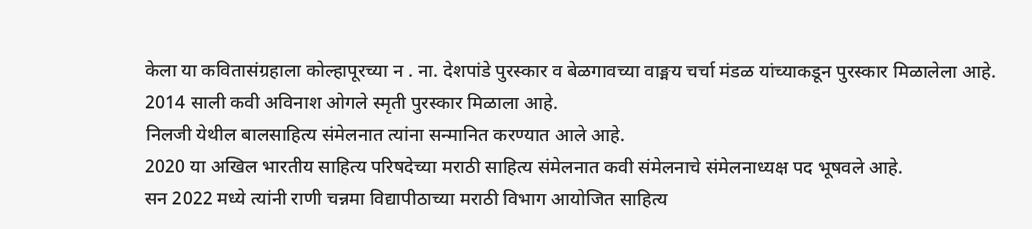केला या कवितासंग्रहाला कोल्हापूरच्या न . ना. देशपांडे पुरस्कार व बेळगावच्या वाङ्मय चर्चा मंडळ यांच्याकडून पुरस्कार मिळालेला आहे.
2014 साली कवी अविनाश ओगले स्मृती पुरस्कार मिळाला आहे.
निलजी येथील बालसाहित्य संमेलनात त्यांना सन्मानित करण्यात आले आहे.
2020 या अखिल भारतीय साहित्य परिषदेच्या मराठी साहित्य संमेलनात कवी संमेलनाचे संमेलनाध्यक्ष पद भूषवले आहे.
सन 2022 मध्ये त्यांनी राणी चन्नमा विद्यापीठाच्या मराठी विभाग आयोजित साहित्य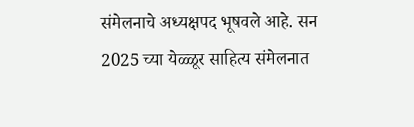संमेलनाचे अध्यक्षपद भूषवले आहे. सन 2025 च्या येळ्ळूर साहित्य संमेलनात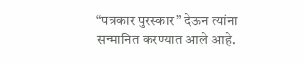“पत्रकार पुरस्कार” देऊन त्यांना सन्मानित करण्यात आले आहे.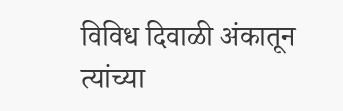विविध दिवाळी अंकातून त्यांच्या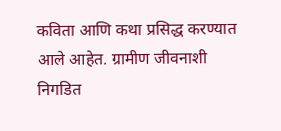कविता आणि कथा प्रसिद्ध करण्यात आले आहेत. ग्रामीण जीवनाशी निगडित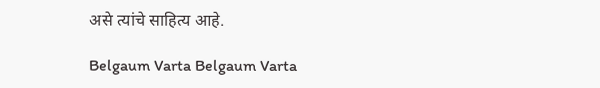असे त्यांचे साहित्य आहे.

Belgaum Varta Belgaum Varta